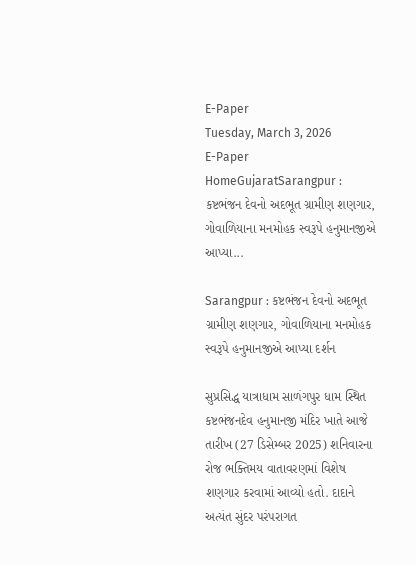E-Paper
Tuesday, March 3, 2026
E-Paper
HomeGujaratSarangpur : કષ્ટભંજન દેવનો અદભૂત ગ્રામીણ શણગાર, ગોવાળિયાના મનમોહક સ્વરૂપે હનુમાનજીએ આપ્યા...

Sarangpur : કષ્ટભંજન દેવનો અદભૂત ગ્રામીણ શણગાર, ગોવાળિયાના મનમોહક સ્વરૂપે હનુમાનજીએ આપ્યા દર્શન

સુપ્રસિદ્ધ યાત્રાધામ સાળંગપુર ધામ સ્થિત કષ્ટભંજનદેવ હનુમાનજી મંદિર ખાતે આજે તારીખ (27 ડિસેમ્બર 2025) શનિવારના રોજ ભક્તિમય વાતાવરણમાં વિશેષ શણગાર કરવામાં આવ્યો હતો. દાદાને અત્યંત સુંદર પરંપરાગત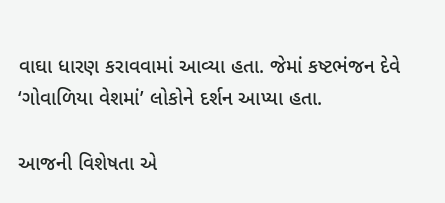વાઘા ધારણ કરાવવામાં આવ્યા હતા. જેમાં કષ્ટભંજન દેવે ‘ગોવાળિયા વેશમાં’ લોકોને દર્શન આપ્યા હતા.

આજની વિશેષતા એ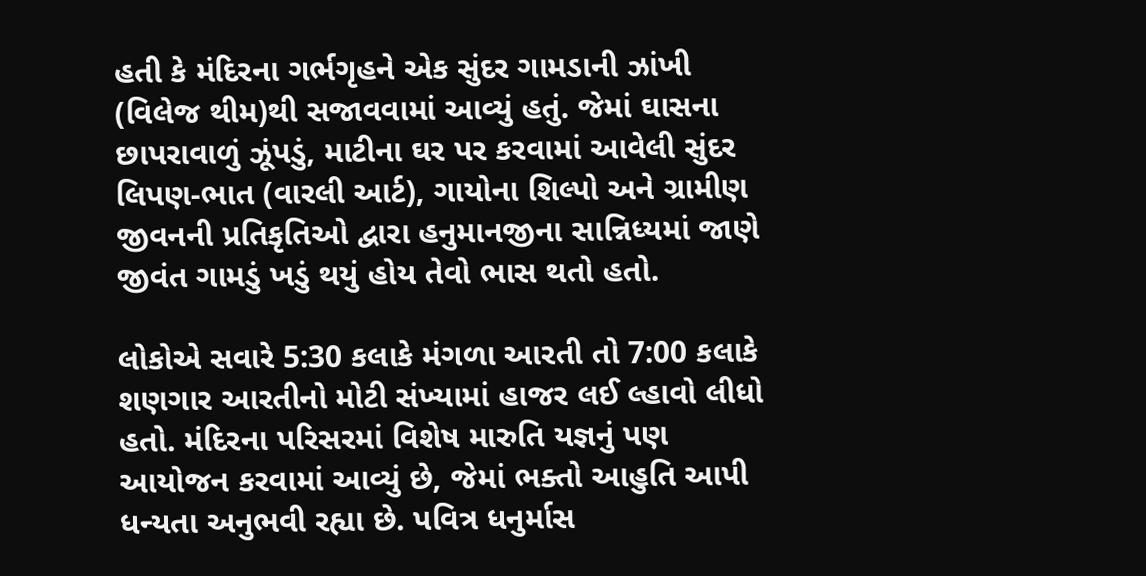હતી કે મંદિરના ગર્ભગૃહને એક સુંદર ગામડાની ઝાંખી (વિલેજ થીમ)થી સજાવવામાં આવ્યું હતું. જેમાં ઘાસના છાપરાવાળું ઝૂંપડું, માટીના ઘર પર કરવામાં આવેલી સુંદર લિપણ-ભાત (વારલી આર્ટ), ગાયોના શિલ્પો અને ગ્રામીણ જીવનની પ્રતિકૃતિઓ દ્વારા હનુમાનજીના સાન્નિધ્યમાં જાણે જીવંત ગામડું ખડું થયું હોય તેવો ભાસ થતો હતો.

લોકોએ સવારે 5:30 કલાકે મંગળા આરતી તો 7:00 કલાકે શણગાર આરતીનો મોટી સંખ્યામાં હાજર લઈ લ્હાવો લીધો હતો. મંદિરના પરિસરમાં વિશેષ મારુતિ યજ્ઞનું પણ આયોજન કરવામાં આવ્યું છે, જેમાં ભક્તો આહુતિ આપી ધન્યતા અનુભવી રહ્યા છે. પવિત્ર ધનુર્માસ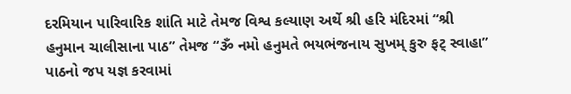દરમિયાન પારિવારિક શાંતિ માટે તેમજ વિશ્વ કલ્યાણ અર્થે શ્રી હરિ મંદિરમાં “શ્રી હનુમાન ચાલીસાના પાઠ” તેમજ “ૐ નમો હનુમતે ભયભંજનાય સુખમ્ કુરુ ફટ્ સ્વાહા” પાઠનો જપ યજ્ઞ કરવામાં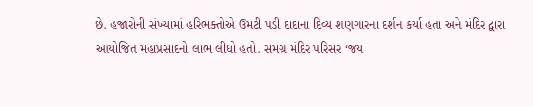છે. હજારોની સંખ્યામાં હરિભક્તોએ ઉમટી પડી દાદાના દિવ્ય શણગારના દર્શન કર્યા હતા અને મંદિર દ્વારા આયોજિત મહાપ્રસાદનો લાભ લીધો હતો. સમગ્ર મંદિર પરિસર ‘જય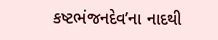કષ્ટભંજનદેવ’ના નાદથી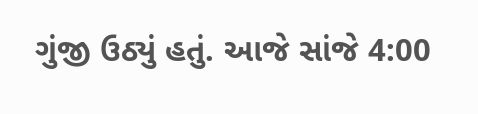ગુંજી ઉઠ્યું હતું. આજે સાંજે 4:00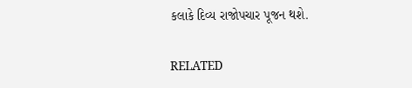કલાકે દિવ્ય રાજોપચાર પૂજન થશે.

RELATED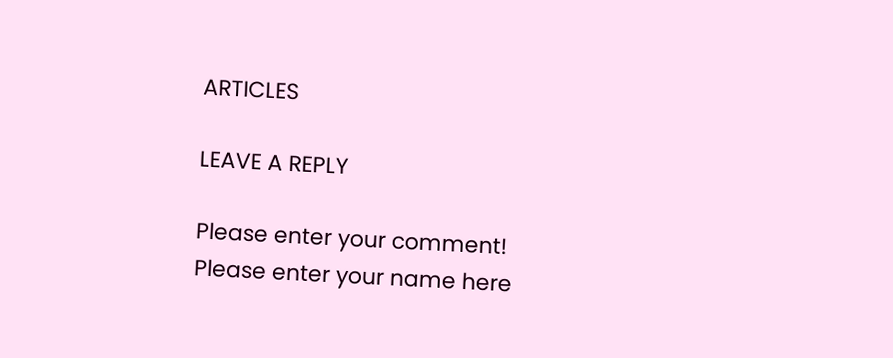ARTICLES

LEAVE A REPLY

Please enter your comment!
Please enter your name here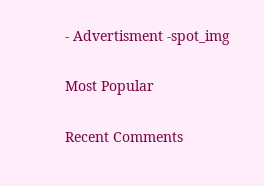- Advertisment -spot_img

Most Popular

Recent Comments